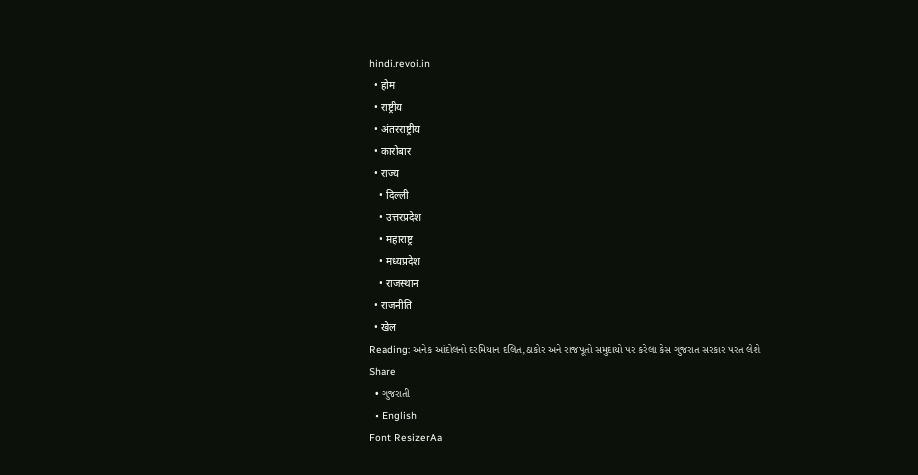hindi.revoi.in
  • होम
  • राष्ट्रीय
  • अंतरराष्ट्रीय
  • कारोबार
  • राज्य
    • दिल्ली
    • उत्तरप्रदेश
    • महाराष्ट्र
    • मध्यप्रदेश
    • राजस्थान
  • राजनीति
  • खेल
Reading: અનેક આંદોલનો દરમિયાન દલિત,ઠાકોર અને રાજપૂતો સમુદાયો પર કરેલા કેસ ગુજરાત સરકાર પરત લેશે
Share
  • ગુજરાતી
  • English
Font ResizerAa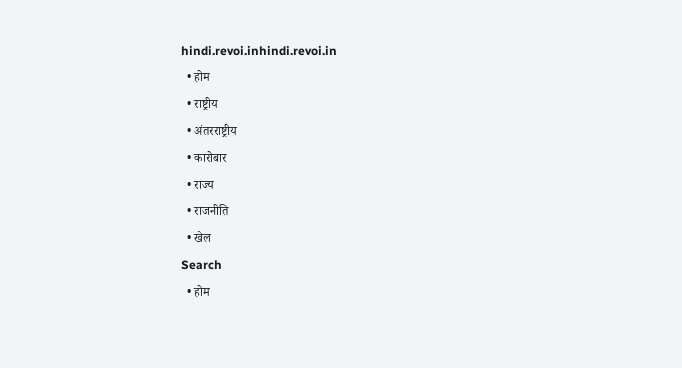hindi.revoi.inhindi.revoi.in
  • होम
  • राष्ट्रीय
  • अंतरराष्ट्रीय
  • कारोबार
  • राज्य
  • राजनीति
  • खेल
Search
  • होम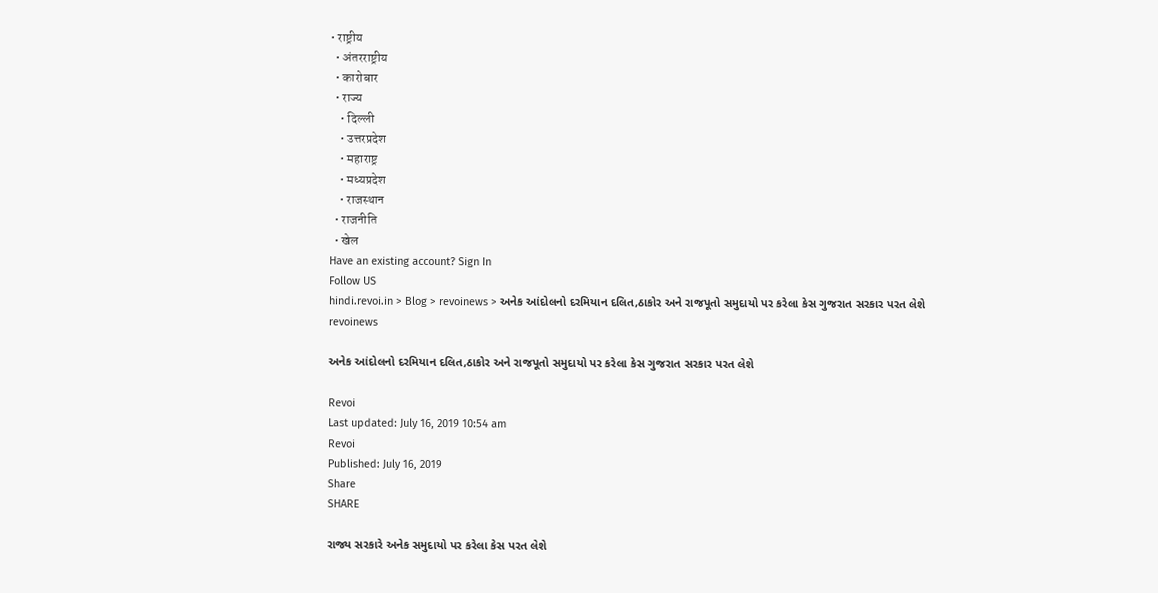• राष्ट्रीय
  • अंतरराष्ट्रीय
  • कारोबार
  • राज्य
    • दिल्ली
    • उत्तरप्रदेश
    • महाराष्ट्र
    • मध्यप्रदेश
    • राजस्थान
  • राजनीति
  • खेल
Have an existing account? Sign In
Follow US
hindi.revoi.in > Blog > revoinews > અનેક આંદોલનો દરમિયાન દલિત,ઠાકોર અને રાજપૂતો સમુદાયો પર કરેલા કેસ ગુજરાત સરકાર પરત લેશે
revoinews

અનેક આંદોલનો દરમિયાન દલિત,ઠાકોર અને રાજપૂતો સમુદાયો પર કરેલા કેસ ગુજરાત સરકાર પરત લેશે

Revoi
Last updated: July 16, 2019 10:54 am
Revoi
Published: July 16, 2019
Share
SHARE

રાજ્ય સરકારે અનેક સમુદાયો પર કરેલા કેસ પરત લેશે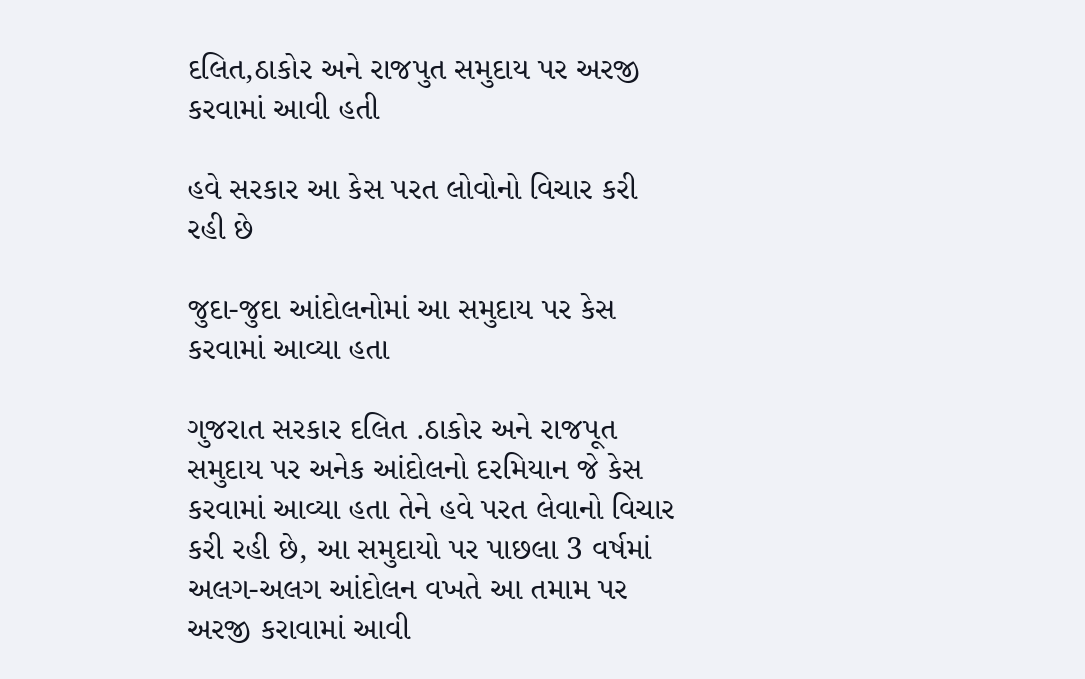દલિત,ઠાકોર અને રાજપુત સમુદાય પર અરજી કરવામાં આવી હતી

હવે સરકાર આ કેસ પરત લોવોનો વિચાર કરી રહી છે

જુદા-જુદા આંદોલનોમાં આ સમુદાય પર કેસ કરવામાં આવ્યા હતા

ગુજરાત સરકાર દલિત .ઠાકોર અને રાજપૂત સમુદાય પર અનેક આંદોલનો દરમિયાન જે કેસ કરવામાં આવ્યા હતા તેને હવે પરત લેવાનો વિચાર કરી રહી છે, આ સમુદાયો પર પાછલા 3 વર્ષમાં અલગ-અલગ આંદોલન વખતે આ તમામ પર અરજી કરાવામાં આવી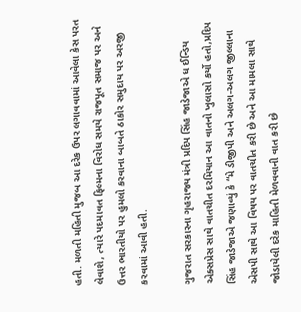હતી. મળતી મહિતી મુજબ આ દરેક ઉપર લગાવવામાં આવેલા કેસ પરત લેવાશે, ત્યારે પદમાવત ફિલ્મના વિરોધ સમયે રાજપૂત સમાજ પર અને ઉત્તર ભારતીયો પર હુમલો કરવાના બાબતે ઠાકોર સમુદાય પર અરજી કરવામાં આવી હતી.

ગુજરાત સરકારના ગૃહરાજ્ય મંત્રી પ્રદિપ સિંહ જાડેજાએ ધ ઈન્ડિય એક્સપ્રેસ સાથે વાતચીત દરમિયાન આ વાતનો ખુલાસો કર્યો હતો,પ્રદિપ સિંહ જાડેજાએ જણાવ્યું કે “મે ડીજીપી અને અલગ-અલગ જીલ્લાના એસપી સાથે આ વિષય પર વાતચીત કરી છે અને આ મામલા સાથે જોડાયેલી દરેક માહિતી મેળવવાની વાત કરી છે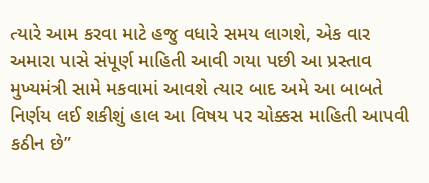ત્યારે આમ કરવા માટે હજુ વધારે સમય લાગશે, એક વાર અમારા પાસે સંપૂર્ણ માહિતી આવી ગયા પછી આ પ્રસ્તાવ મુખ્યમંત્રી સામે મકવામાં આવશે ત્યાર બાદ અમે આ બાબતે નિર્ણય લઈ શકીશું હાલ આ વિષય પર ચોક્કસ માહિતી આપવી કઠીન છે”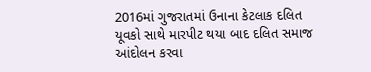2016માં ગુજરાતમાં ઉનાના કેટલાક દલિત યૂવકો સાથે મારપીટ થયા બાદ દલિત સમાજ આંદોલન કરવા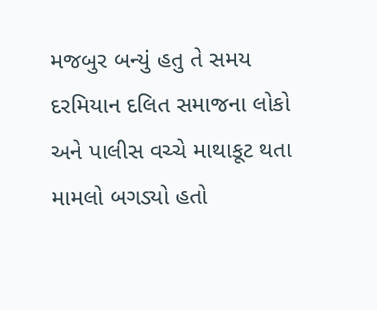મજબુર બન્યું હતુ તે સમય દરમિયાન દલિત સમાજના લોકો અને પાલીસ વચ્ચે માથાકૂટ થતા મામલો બગડ્યો હતો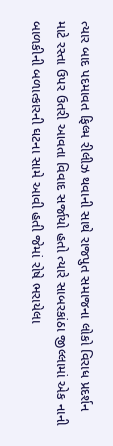ત્યાર બાદ પદમાવત ફિલ્મ રીલીઝ થવાની સાથે રાજપુત સમાજના લોકો વિરાધ પ્રદર્શન માટે રસ્તા ઉપર ઉતરી આવતા વિવાદ સર્જાયો હતો ત્યારે સાબરકાંઠા જીલ્લામાં એક નાની બાળકીની બળાત્કારની ઘટના સામે આવી હતી જેમાં રોષે ભરાયેલા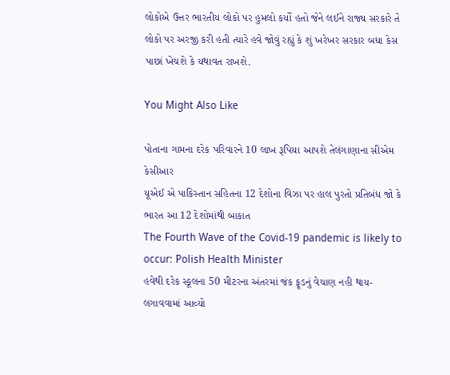લોકોએ ઉત્તર ભારતીય લોકો પર હુમલો કર્યો હતો જેને લઈને રાજ્ય સરકારે તે લોકો પર અરજી કરી હતી ત્યારે હવે જોવું રહ્યું કે શું ખરેખર સરકાર બધા કેસ પાછાં ખેચશે કે યથાવત રાખશે.

You Might Also Like

પોતાના ગામના દરેક પરિવારને 10 લાખ રૂપિયા આપશે તેલંગાણાના સીએમ કેસીઆર
યૂએઈ એ પાકિસ્તાન સહિતના 12 દેશોના વિઝા પર હાલ પુરતો પ્રતિબંધ જો કે ભારત આ 12 દેશોમાંથી બાકાત
The Fourth Wave of the Covid-19 pandemic is likely to occur: Polish Health Minister
હવેથી દરેક સ્કૂલના 50 મીટરના અંતરમાં જંક ફૂડનું વેચાણ નહી થાય- લગાવવામાં આવ્યો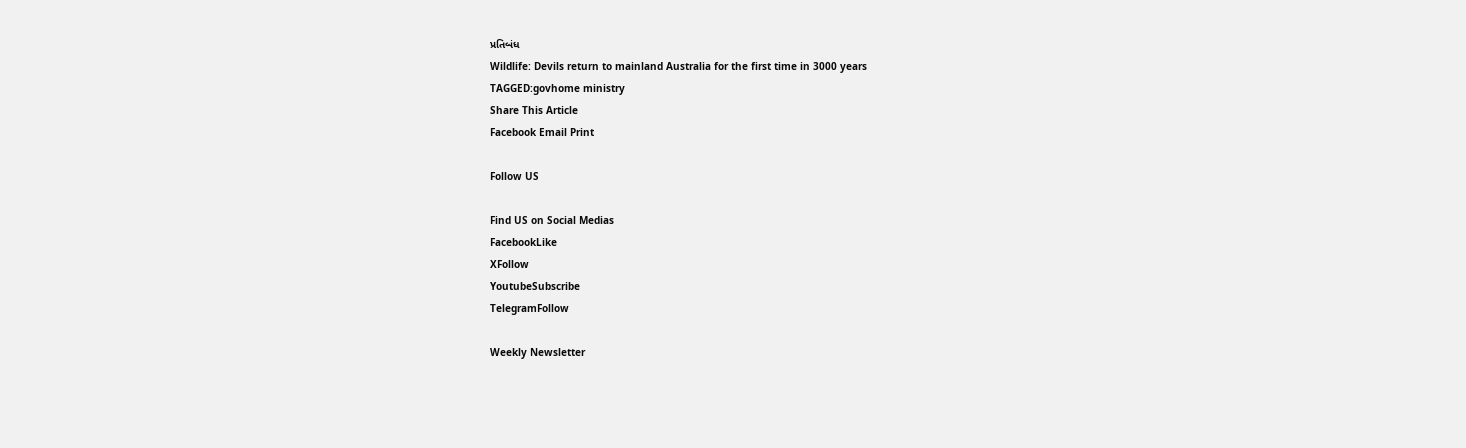પ્રતિબંધ
Wildlife: Devils return to mainland Australia for the first time in 3000 years
TAGGED:govhome ministry
Share This Article
Facebook Email Print

Follow US

Find US on Social Medias
FacebookLike
XFollow
YoutubeSubscribe
TelegramFollow

Weekly Newsletter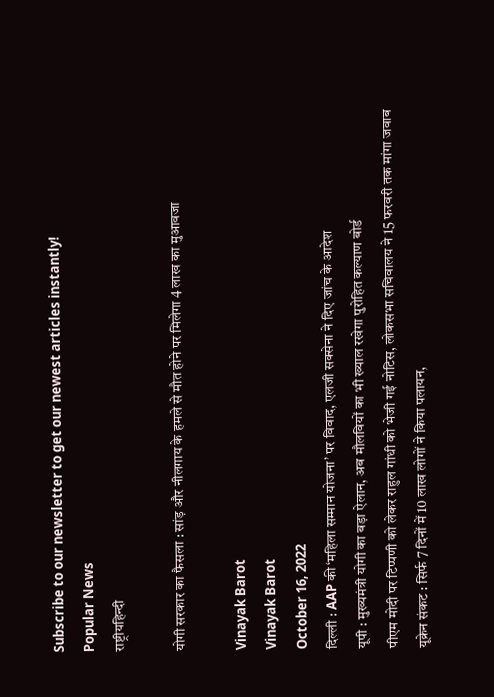Subscribe to our newsletter to get our newest articles instantly!
Popular News
राष्ट्रीयहिन्दी

योगी सरकार का फैसला : सांड़ और नीलगाय के हमले से मौत होने पर मिलेगा 4 लाख का मुआवजा

Vinayak Barot
Vinayak Barot
October 16, 2022
दिल्ली : AAP की ‘महिला सम्मान योजना’ पर विवाद, एलजी सक्सेना ने दिए जांच के आदेश
यूपी : मुख्यमंत्री योगी का बड़ा ऐलान, अब मौलवियों का भी ख्याल रखेगा पुरोहित कल्याण बोर्ड
पीएम मोदी पर टिप्पणी को लेकर राहुल गांधी को भेजी गई नोटिस, लोकसभा सचिवालय ने 15 फरवरी तक मांगा जवाब
यूक्रेन संकट : सिर्फ 7 दिनों में 10 लाख लोगों ने किया पलायन,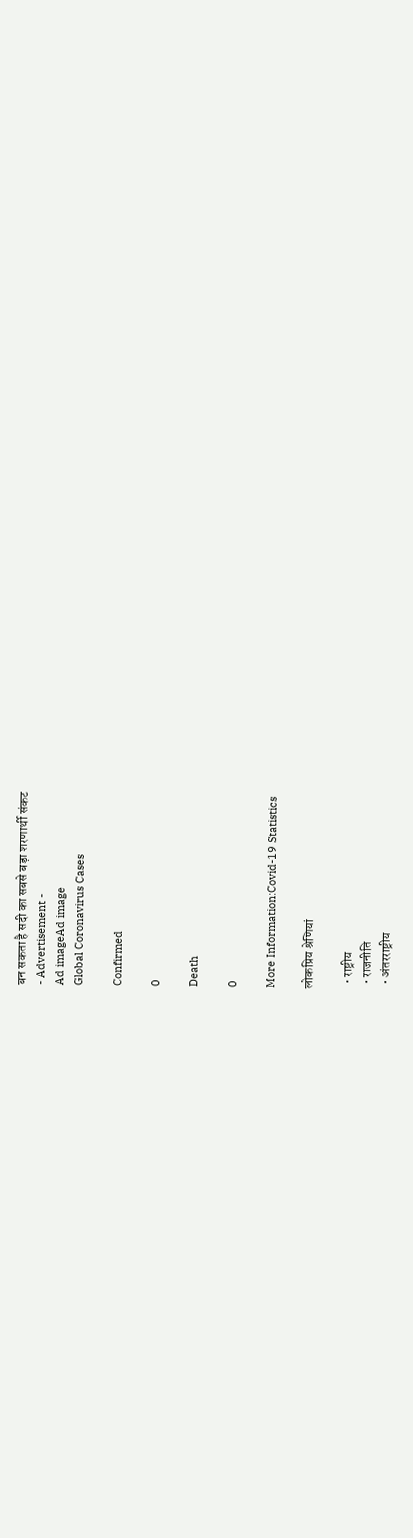बन सकता है सदी का सबसे बड़ा शरणार्थी संकट
- Advertisement -
Ad imageAd image
Global Coronavirus Cases

Confirmed

0

Death

0

More Information:Covid-19 Statistics

लोकप्रिय श्रेणियां

  • राष्ट्रीय
  • राजनीति
  • अंतरराष्ट्रीय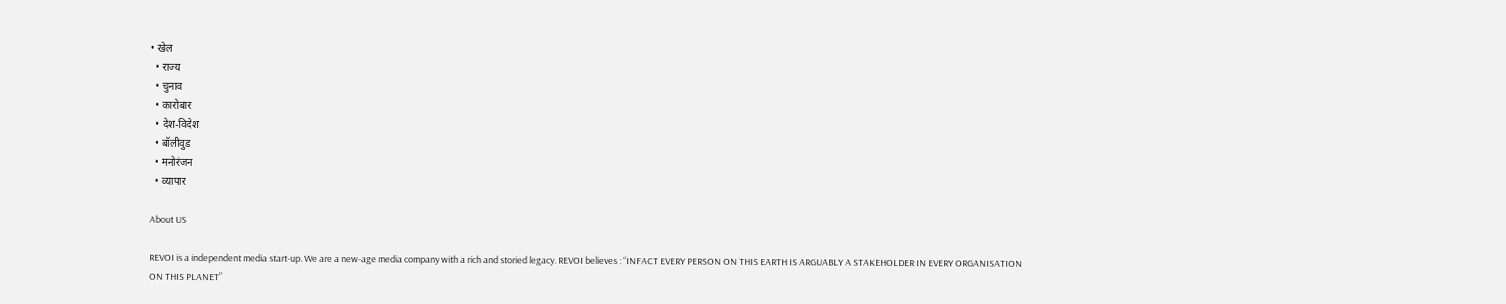• खेल
  • राज्य
  • चुनाव
  • कारोबार
  • देश-विदेश
  • बॉलीवुड
  • मनोरंजन
  • व्यापार

About US

REVOI is a independent media start-up. We are a new-age media company with a rich and storied legacy. REVOI believes : “INFACT EVERY PERSON ON THIS EARTH IS ARGUABLY A STAKEHOLDER IN EVERY ORGANISATION ON THIS PLANET”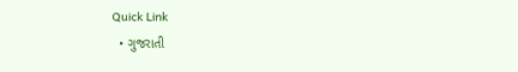Quick Link
  • ગુજરાતી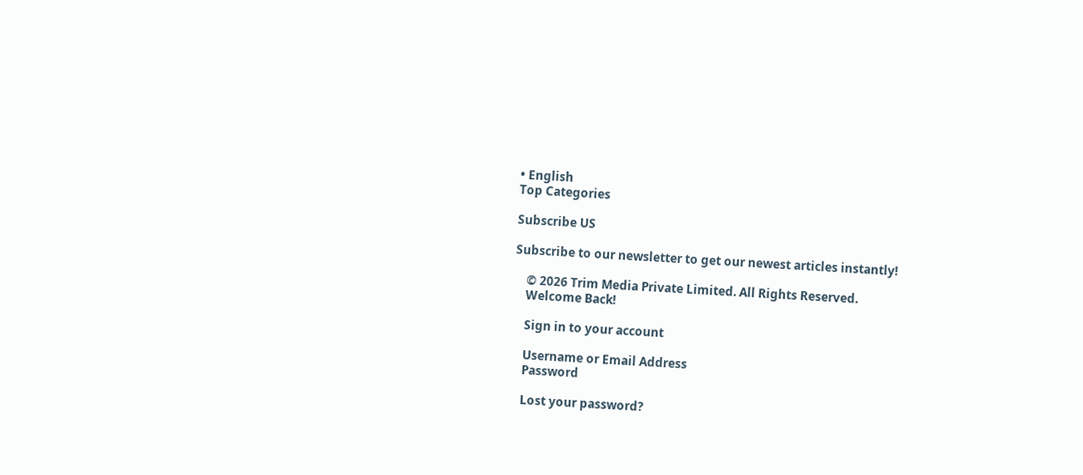• English
Top Categories

Subscribe US

Subscribe to our newsletter to get our newest articles instantly!

    © 2026 Trim Media Private Limited. All Rights Reserved.
    Welcome Back!

    Sign in to your account

    Username or Email Address
    Password

    Lost your password?